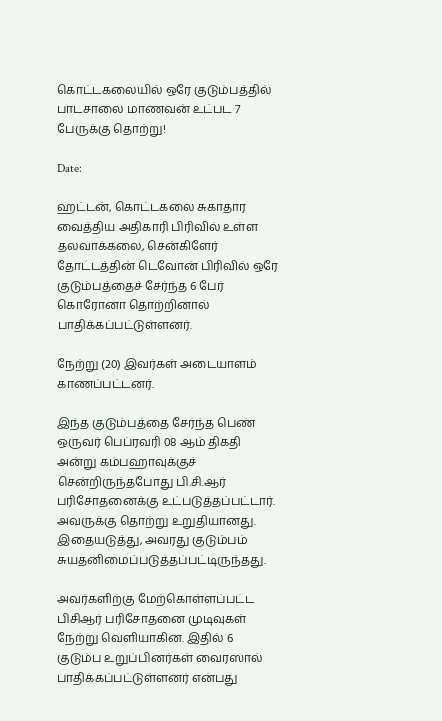கொட்டகலையில் ஒரே குடும்பத்தில் பாடசாலை மாணவன் உட்பட 7 பேருக்கு தொற்று!

Date:

ஹட்டன், கொட்டகலை சுகாதார வைத்திய அதிகாரி பிரிவில் உள்ள தலவாக்கலை, சென்கிளேர் தோட்டத்தின் டெவோன் பிரிவில் ஒரே குடும்பத்தைச் சேர்ந்த 6 பேர் கொரோனா தொற்றினால் பாதிக்கப்பட்டுள்ளனர்.

நேற்று (20) இவர்கள் அடையாளம் காணப்பட்டனர்.

இந்த குடும்பத்தை சேர்ந்த பெண் ஒருவர் பெப்ரவரி 08 ஆம் திகதி அன்று கம்பஹாவுக்குச் சென்றிருந்தபோது பி.சி.ஆர் பரிசோதனைக்கு உட்படுத்தப்பட்டார். அவருக்கு தொற்று உறுதியானது. இதையடுத்து, அவரது குடும்பம் சுயதனிமைப்படுத்தப்பட்டிருந்தது.

அவர்களிற்கு மேற்கொள்ளப்பட்ட பிசிஆர் பரிசோதனை முடிவுகள் நேற்று வெளியாகின. இதில் 6 குடும்ப உறுப்பினர்கள் வைரஸால் பாதிக்கப்பட்டுள்ளனர் என்பது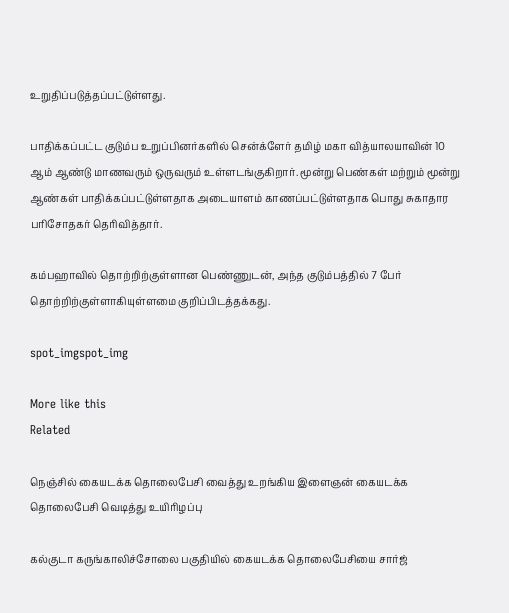உறுதிப்படுத்தப்பட்டுள்ளது.

பாதிக்கப்பட்ட குடும்ப உறுப்பினர்களில் சென்க்ளேர் தமிழ் மகா வித்யாலயாவின் 10 ஆம் ஆண்டு மாணவரும் ஒருவரும் உள்ளடங்குகிறார். மூன்று பெண்கள் மற்றும் மூன்று ஆண்கள் பாதிக்கப்பட்டுள்ளதாக அடையாளம் காணப்பட்டுள்ளதாக பொது சுகாதார பரிசோதகர் தெரிவித்தார்.

கம்பஹாவில் தொற்றிற்குள்ளான பெண்ணுடன், அந்த குடும்பத்தில் 7 பேர் தொற்றிற்குள்ளாகியுள்ளமை குறிப்பிடத்தக்கது.

spot_imgspot_img

More like this
Related

நெஞ்சில் கையடக்க தொலைபேசி வைத்து உறங்கிய இளைஞன் கையடக்க தொலைபேசி வெடித்து உயிரிழப்பு

கல்குடா கருங்காலிச்சோலை பகுதியில் கையடக்க தொலைபேசியை சார்ஜ்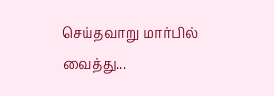செய்தவாறு மார்பில் வைத்து...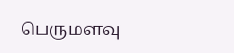பெருமளவு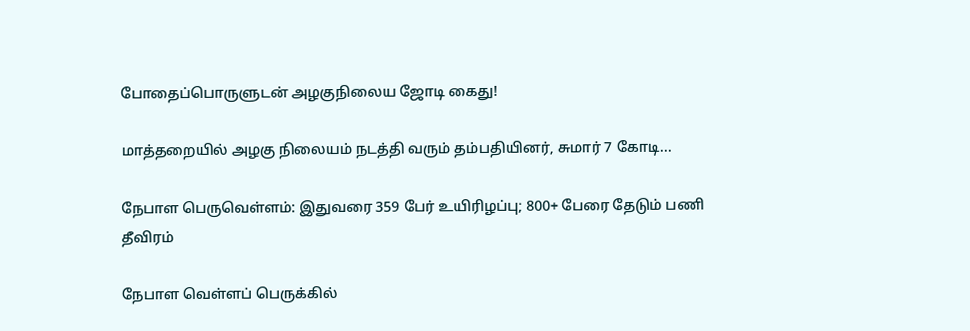போதைப்பொருளுடன் அழகுநிலைய ஜோடி கைது!

மாத்தறையில் அழகு நிலையம் நடத்தி வரும் தம்பதியினர், சுமார் 7 கோடி...

நேபாள பெருவெள்ளம்: இதுவரை 359 பேர் உயிரிழப்பு; 800+ பேரை தேடும் பணி தீவிரம்

நேபாள வெள்ளப் பெருக்கில்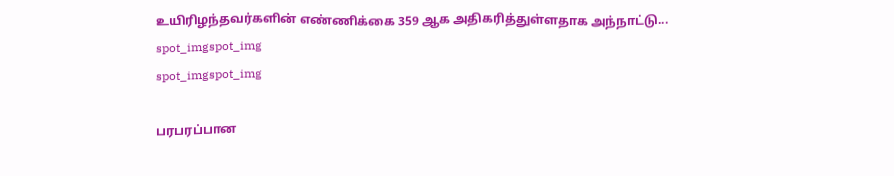உயிரிழந்தவர்களின் எண்ணிக்கை 359 ஆக அதிகரித்துள்ளதாக அந்நாட்டு...
spot_imgspot_img
spot_imgspot_img

பரபரப்பான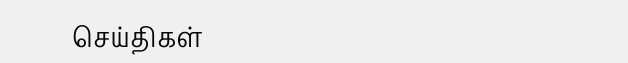செய்திகள்